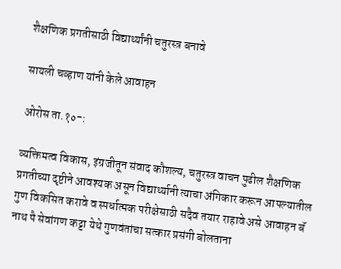शैक्षणिक प्रगतीसाठी विद्यार्थ्यांनी चतुरस्त्र बनावे

सायली चव्हाण यांनी केले आवाहन

ओरोस ता.१०-:

व्यक्तिमत्व विकास, इंग्रजीतून संवाद कौशल्य, चतुरस्त्र वाचन पुढील शैक्षणिक प्रगतीच्या दृष्टीने आवश्यक असून विद्यार्थ्यानी त्याचा अंगिकार करून आपल्यातील गुण विकसित करावे व स्पर्धात्मक परीक्षेसाठी सदैव तयार राहावे असे आवाहन बॅ नाथ पै सेवांगण कट्टा येथे गुणवंतांचा सत्कार प्रसंगी बोलताना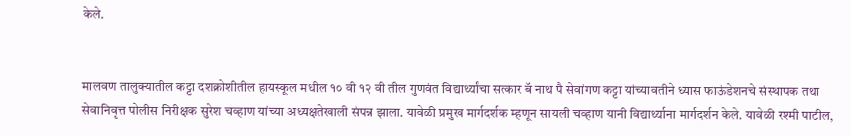केले.


मालवण तालुक्यातील कट्टा दशक्रोशीतील हायस्कूल मधील १० वी १२ वी तील गुणवंत विद्यार्थ्यांचा सत्कार बॅ नाथ पै सेवांगण कट्टा यांच्यावतीने ध्यास फाऊंडेशनचे संस्थापक तथा सेवानिवृत्त पोलीस निरीक्षक सुरेश चव्हाण यांच्या अध्यक्षतेखाली संपन्न झाला. यावेळी प्रमुख मार्गदर्शक म्हणून सायली चव्हाण यानी विद्यार्थ्याना मार्गदर्शन केले. यावेळी रश्मी पाटील,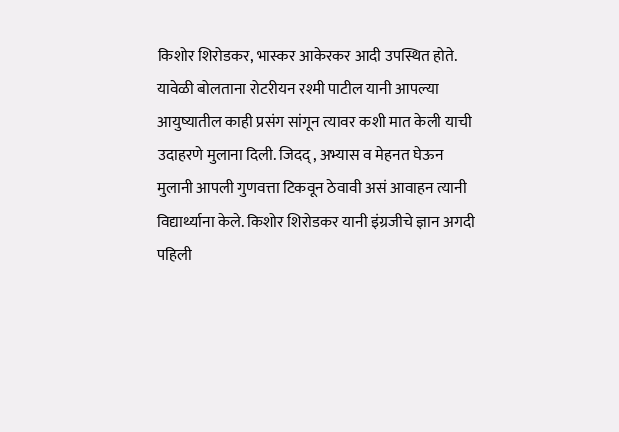किशोर शिरोडकर, भास्कर आकेरकर आदी उपस्थित होते.
यावेळी बोलताना रोटरीयन रश्मी पाटील यानी आपल्या आयुष्यातील काही प्रसंग सांगून त्यावर कशी मात केली याची उदाहरणे मुलाना दिली. जिदद् , अभ्यास व मेहनत घेऊन मुलानी आपली गुणवत्ता टिकवून ठेवावी असं आवाहन त्यानी विद्यार्थ्याना केले. किशोर शिरोडकर यानी इंग्रजीचे ज्ञान अगदी पहिली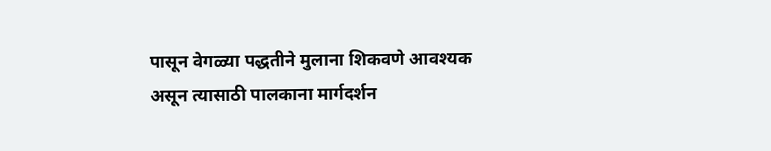पासून वेगळ्या पद्धतीने मुलाना शिकवणे आवश्यक असून त्यासाठी पालकाना मार्गदर्शन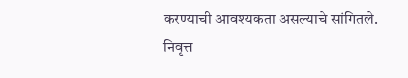करण्याची आवश्यकता असल्याचे सांगितले. निवृत्त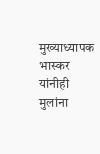मुख्याध्यापक भास्कर यांनीही मुलांना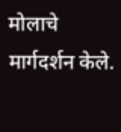मोलाचे मार्गदर्शन केले.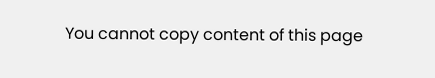You cannot copy content of this page